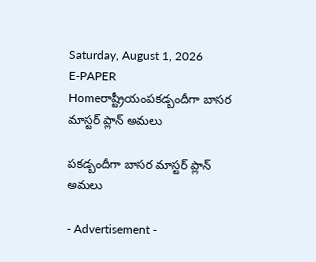Saturday, August 1, 2026
E-PAPER
Homeరాష్ట్రీయంపకడ్బందీగా బాసర మాస్టర్‌ ప్లాన్‌ అమలు

పకడ్బందీగా బాసర మాస్టర్‌ ప్లాన్‌ అమలు

- Advertisement -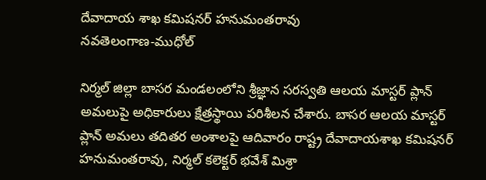దేవాదాయ శాఖ కమిషనర్‌ హనుమంతరావు
నవతెలంగాణ-ముధోల్‌

నిర్మల్‌ జిల్లా బాసర మండలంలోని శ్రీజ్ఞాన సరస్వతి ఆలయ మాస్టర్‌ ప్లాన్‌ అమలుపై అధికారులు క్షేత్రస్థాయి పరిశీలన చేశారు. బాసర ఆలయ మాస్టర్‌ ప్లాన్‌ అమలు తదితర అంశాలపై ఆదివారం రాష్ట్ర దేవాదాయశాఖ కమిషనర్‌ హనుమంతరావు, నిర్మల్‌ కలెక్టర్‌ భవేశ్‌ మిశ్రా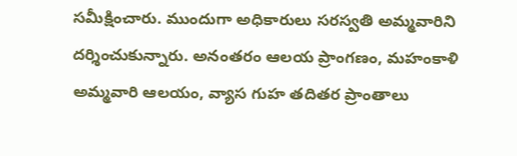సమీక్షించారు. ముందుగా అధికారులు సరస్వతి అమ్మవారిని దర్శించుకున్నారు. అనంతరం ఆలయ ప్రాంగణం, మహంకాళి అమ్మవారి ఆలయం, వ్యాస గుహ తదితర ప్రాంతాలు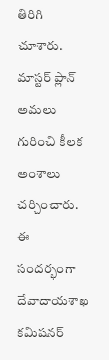తిరిగి చూశారు. మాస్టర్‌ ప్లాన్‌ అమలు గురించి కీలక అంశాలు చర్చించారు. ఈ సందర్భంగా దేవాదాయశాఖ కమిషనర్‌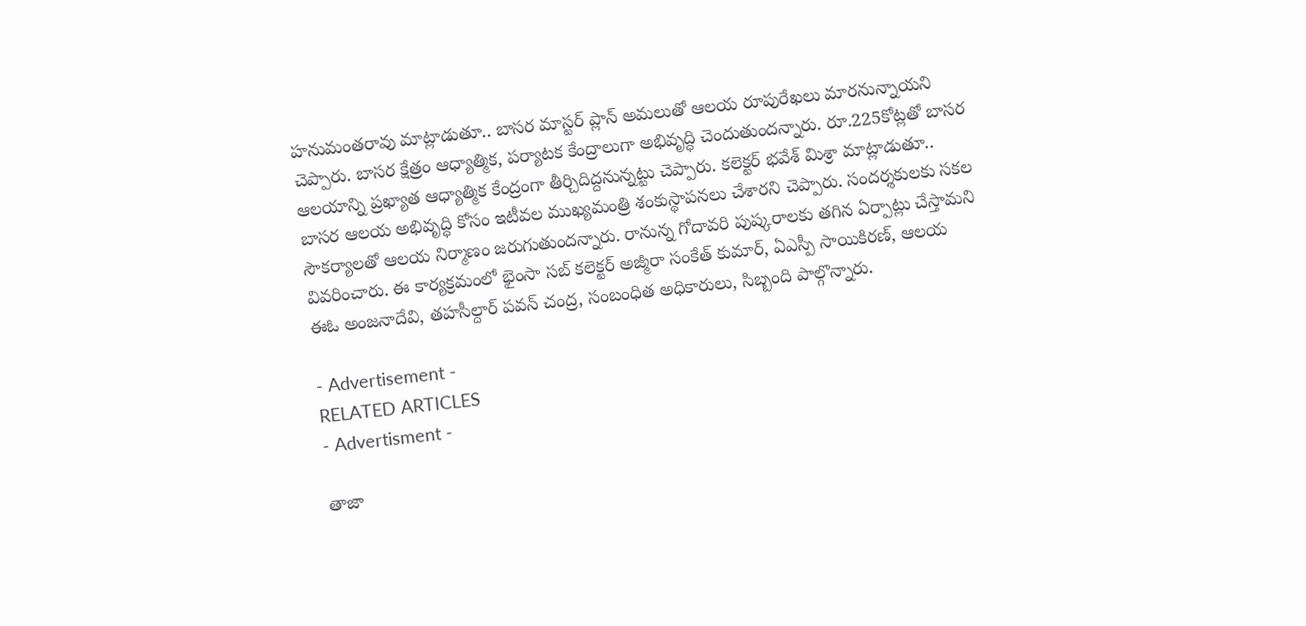హనుమంతరావు మాట్లాడుతూ.. బాసర మాస్టర్‌ ప్లాన్‌ అమలుతో ఆలయ రూపురేఖలు మారనున్నాయని చెప్పారు. బాసర క్షేత్రం ఆధ్యాత్మిక, పర్యాటక కేంద్రాలుగా అభివృద్ధి చెందుతుందన్నారు. రూ.225కోట్లతో బాసర ఆలయాన్ని ప్రఖ్యాత ఆధ్యాత్మిక కేంద్రంగా తీర్చిదిద్దనున్నట్టు చెప్పారు. కలెక్టర్‌ భవేశ్‌ మిశ్రా మాట్లాడుతూ.. బాసర ఆలయ అభివృద్ధి కోసం ఇటీవల ముఖ్యమంత్రి శంకుస్థాపనలు చేశారని చెప్పారు. సందర్శకులకు సకల సౌకర్యాలతో ఆలయ నిర్మాణం జరుగుతుందన్నారు. రానున్న గోదావరి పుష్కరాలకు తగిన ఏర్పాట్లు చేస్తామని వివరించారు. ఈ కార్యక్రమంలో భైంసా సబ్‌ కలెక్టర్‌ అజ్మీరా సంకేత్‌ కుమార్‌, ఏఎస్పీ సాయికిరణ్‌, ఆలయ ఈఓ అంజనాదేవి, తహసీల్దార్‌ పవన్‌ చంద్ర, సంబంధిత అధికారులు, సిబ్బంది పాల్గొన్నారు.

- Advertisement -
RELATED ARTICLES
- Advertisment -

తాజా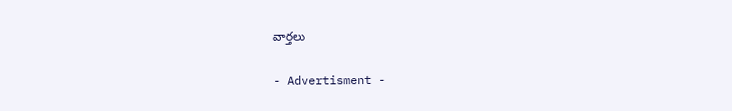వార్తలు

- Advertisment -